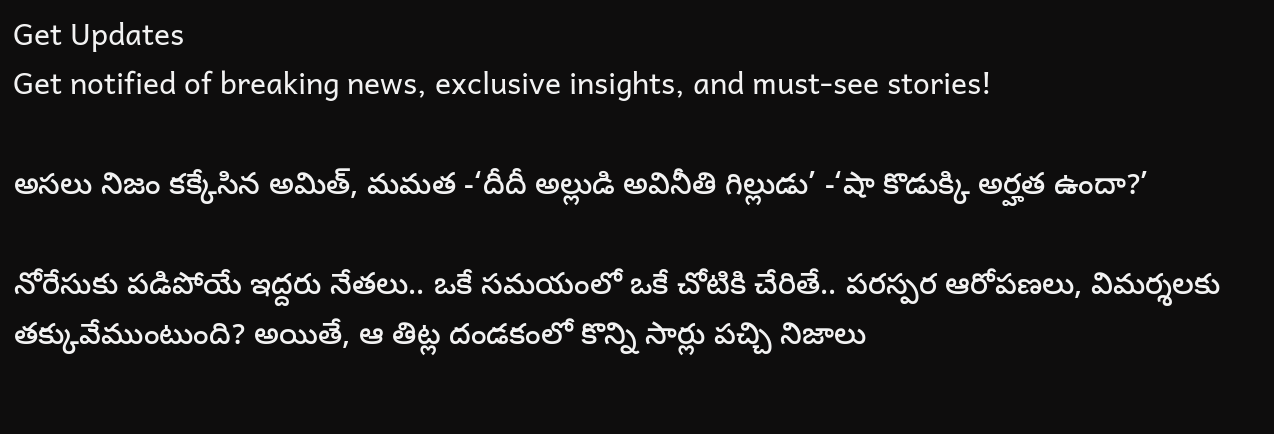Get Updates
Get notified of breaking news, exclusive insights, and must-see stories!

అసలు నిజం కక్కేసిన అమిత్, మమత -‘దీదీ అల్లుడి అవినీతి గిల్లుడు’ -‘షా కొడుక్కి అర్హత ఉందా?’

నోరేసుకు పడిపోయే ఇద్దరు నేతలు.. ఒకే సమయంలో ఒకే చోటికి చేరితే.. పరస్పర ఆరోపణలు, విమర్శలకు తక్కువేముంటుంది? అయితే, ఆ తిట్ల దండకంలో కొన్ని సార్లు పచ్చి నిజాలు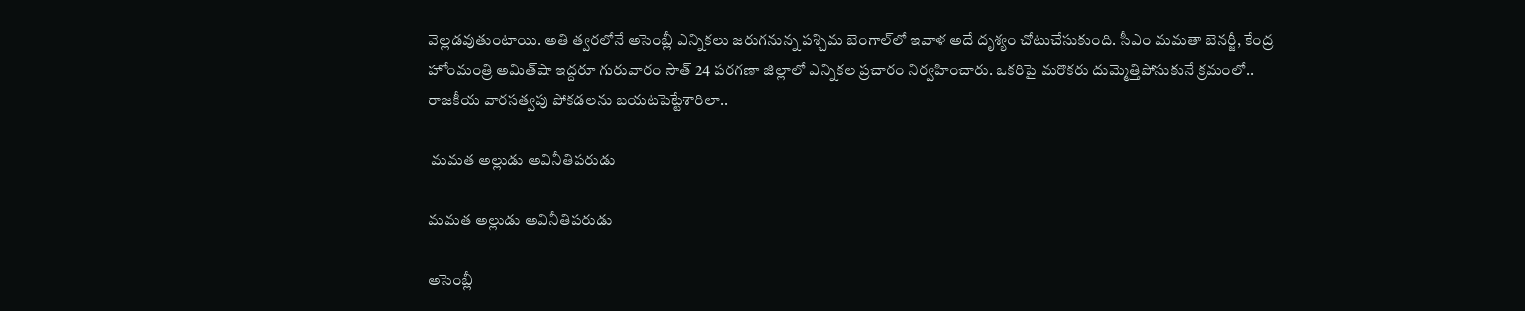వెల్లడవుతుంటాయి. అతి త్వరలోనే అసెంబ్లీ ఎన్నికలు జరుగనున్న పశ్చిమ బెంగాల్‌లో ఇవాళ అదే దృశ్యం చోటుచేసుకుంది. సీఎం మమతా బెనర్జీ, కేంద్ర హోంమంత్రి అమిత్‌షా ఇద్దరూ గురువారం సౌత్ 24 పరగణా జిల్లాలో ఎన్నికల ప్రచారం నిర్వహించారు. ఒకరిపై మరొకరు దుమ్మెత్తిపోసుకునే క్రమంలో.. రాజకీయ వారసత్వపు పోకడలను బయటపెట్టేశారిలా..

 మమత అల్లుడు అవినీతిపరుడు

మమత అల్లుడు అవినీతిపరుడు

అసెంబ్లీ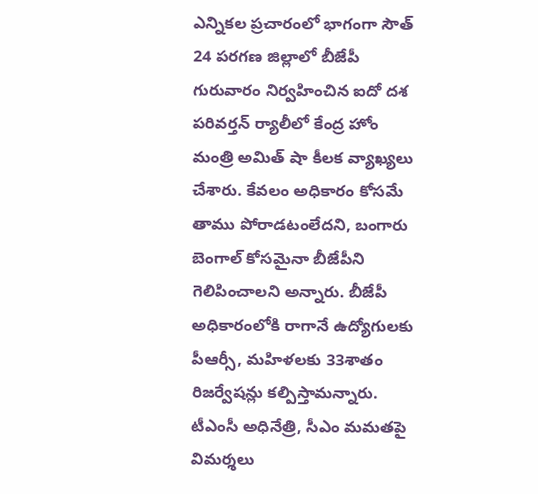ఎన్నికల ప్రచారంలో భాగంగా సౌత్ 24 పరగణ జిల్లాలో బీజేపీ గురువారం నిర్వహించిన ఐదో దశ పరివర్తన్ ర్యాలీలో కేంద్ర హోం మంత్రి అమిత్ షా కీలక వ్యాఖ్యలు చేశారు. కేవలం అధికారం కోసమే తాము పోరాడటంలేదని, బంగారు బెంగాల్ కోసమైనా బీజేపీని గెలిపించాలని అన్నారు. బీజేపీ అధికారంలోకి రాగానే ఉద్యోగులకు పీఆర్సీ, మహిళలకు 33శాతం రిజర్వేషన్లు కల్పిస్తామన్నారు. టీఎంసీ అధినేత్రి, సీఎం మమతపై విమర్శలు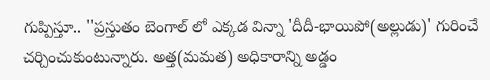గుప్పిస్తూ.. ''ప్రస్తుతం బెంగాల్ లో ఎక్కడ విన్నా 'దీదీ-భాయిపో(అల్లుడు)' గురించే చర్చించుకుంటున్నారు. అత్త(మమత) అధికారాన్ని అడ్డం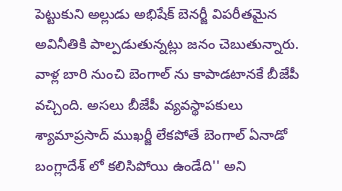పెట్టుకుని అల్లుడు అభిషేక్ బెనర్జీ విపరీతమైన అవినీతికి పాల్పడుతున్నట్లు జనం చెబుతున్నారు. వాళ్ల బారి నుంచి బెంగాల్ ను కాపాడటానకే బీజేపీ వచ్చింది. అసలు బీజేపీ వ్యవస్థాపకులు శ్యామాప్రసాద్ ముఖర్జీ లేకపోతే బెంగాల్ ఏనాడో బంగ్లాదేశ్ లో కలిసిపోయి ఉండేది'' అని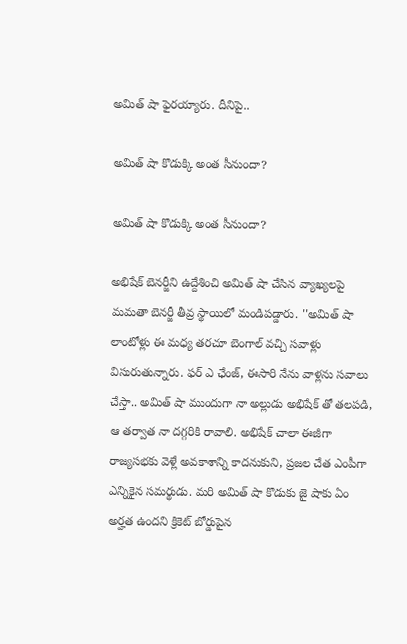అమిత్ షా ఫైరయ్యారు. దీనిపై..

అమిత్ షా కొడుక్కి అంత సీనుందా?

అమిత్ షా కొడుక్కి అంత సీనుందా?

అభిషేక్ బెనర్జీని ఉద్దేశించి అమిత్ షా చేసిన వ్యాఖ్యలపై మమతా బెనర్జీ తీవ్ర స్థాయిలో మండిపడ్డారు. ''అమిత్ షా లాంటోళ్లు ఈ మధ్య తరచూ బెంగాల్ వచ్చి సవాళ్లు విసురుతున్నారు. ఫర్ ఎ ఛేంజ్, ఈసారి నేను వాళ్లను సవాలు చేస్తా.. అమిత్ షా ముందుగా నా అల్లుడు అభిషేక్ తో తలపడి, ఆ తర్వాత నా దగ్గరికి రావాలి. అభిషేక్ చాలా ఈజీగా రాజ్యసభకు వెళ్లే అవకాశాన్ని కాదనుకుని, ప్రజల చేత ఎంపీగా ఎన్నికైన సమర్థుడు. మరి అమిత్ షా కొడుకు జై షాకు ఏం అర్హత ఉందని క్రికెట్ బోర్డుపైన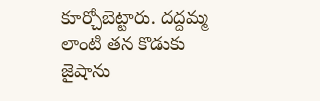కూర్చోబెట్టారు. దద్దమ్మ లాంటి తన కొడుకు జైషాను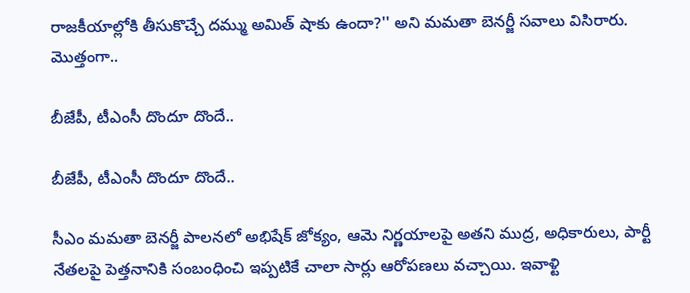రాజకీయాల్లోకి తీసుకొచ్చే దమ్ము అమిత్ షాకు ఉందా?'' అని మమతా బెనర్జీ సవాలు విసిరారు. మొత్తంగా..

బీజేపీ, టీఎంసీ దొందూ దొందే..

బీజేపీ, టీఎంసీ దొందూ దొందే..

సీఎం మమతా బెనర్జీ పాలనలో అభిషేక్ జోక్యం, ఆమె నిర్ణయాలపై అతని ముద్ర, అధికారులు, పార్టీ నేతలపై పెత్తనానికి సంబంధించి ఇప్పటికే చాలా సార్లు ఆరోపణలు వచ్చాయి. ఇవాళ్టి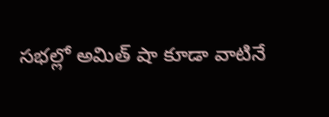సభల్లో అమిత్ షా కూడా వాటినే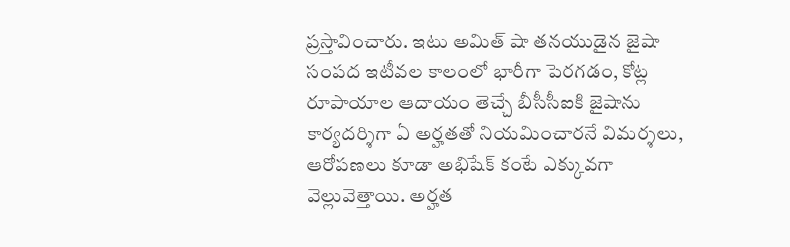ప్రస్తావించారు. ఇటు అమిత్ షా తనయుడైన జైషా సంపద ఇటీవల కాలంలో భారీగా పెరగడం, కోట్ల రూపాయాల ఆదాయం తెచ్చే బీసీసీఐకి జైషాను కార్యదర్శిగా ఏ అర్హతతో నియమించారనే విమర్శలు, ఆరోపణలు కూడా అభిషేక్ కంటే ఎక్కువగా వెల్లువెత్తాయి. అర్హత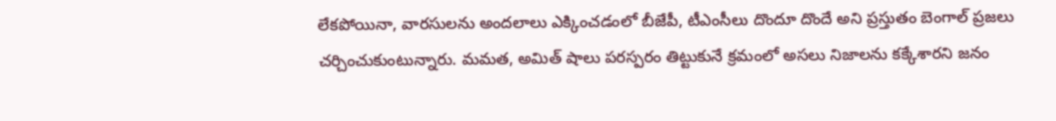లేకపోయినా, వారసులను అందలాలు ఎక్కించడంలో బీజేపీ, టీఎంసీలు దొందూ దొందే అని ప్రస్తుతం బెంగాల్ ప్రజలు చర్చించుకుంటున్నారు. మమత, అమిత్ షాలు పరస్పరం తిట్టుకునే క్రమంలో అసలు నిజాలను కక్కేశారని జనం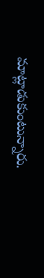మాట్లాడుకుంటున్నారు.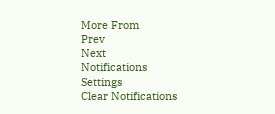More From
Prev
Next
Notifications
Settings
Clear Notifications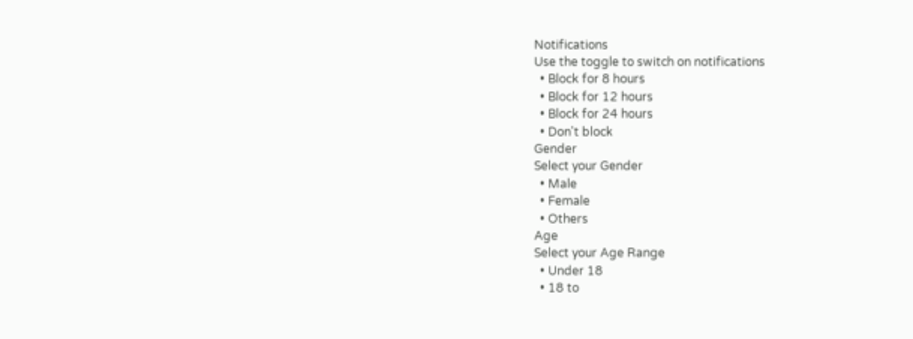Notifications
Use the toggle to switch on notifications
  • Block for 8 hours
  • Block for 12 hours
  • Block for 24 hours
  • Don't block
Gender
Select your Gender
  • Male
  • Female
  • Others
Age
Select your Age Range
  • Under 18
  • 18 to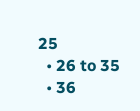25
  • 26 to 35
  • 36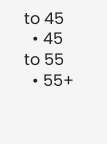to 45
  • 45 to 55
  • 55+